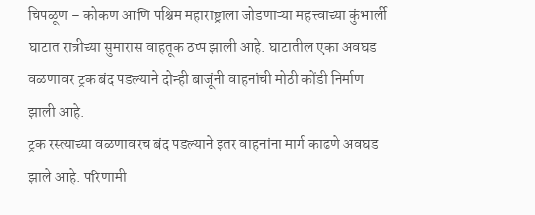चिपळूण – कोकण आणि पश्चिम महाराष्ट्राला जोडणाऱ्या महत्त्वाच्या कुंभार्ली घाटात रात्रीच्या सुमारास वाहतूक ठप्प झाली आहे. घाटातील एका अवघड वळणावर ट्रक बंद पडल्याने दोन्ही बाजूंनी वाहनांची मोठी कोंडी निर्माण झाली आहे.
ट्रक रस्त्याच्या वळणावरच बंद पडल्याने इतर वाहनांना मार्ग काढणे अवघड झाले आहे. परिणामी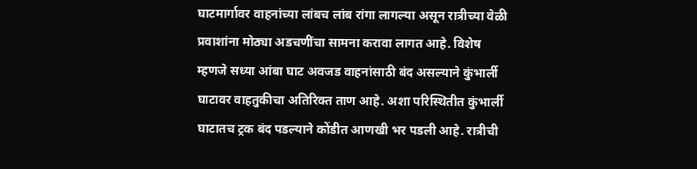घाटमार्गावर वाहनांच्या लांबच लांब रांगा लागल्या असून रात्रीच्या वेळी प्रवाशांना मोठ्या अडचणींचा सामना करावा लागत आहे. विशेष म्हणजे सध्या आंबा घाट अवजड वाहनांसाठी बंद असल्याने कुंभार्ली घाटावर वाहतुकीचा अतिरिक्त ताण आहे. अशा परिस्थितीत कुंभार्ली घाटातच ट्रक बंद पडल्याने कोंडीत आणखी भर पडली आहे. रात्रीची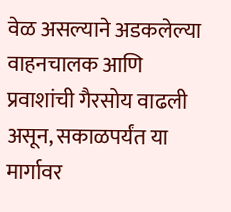वेळ असल्याने अडकलेल्या वाहनचालक आणि प्रवाशांची गैरसोय वाढली असून, सकाळपर्यंत या मार्गावर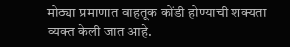मोठ्या प्रमाणात वाहतूक कोंडी होण्याची शक्यता व्यक्त केली जात आहे.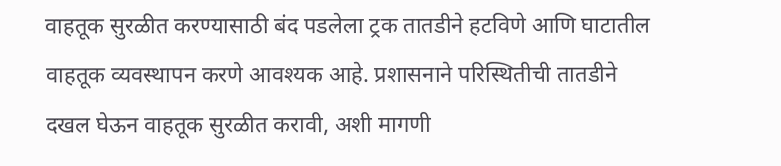वाहतूक सुरळीत करण्यासाठी बंद पडलेला ट्रक तातडीने हटविणे आणि घाटातील वाहतूक व्यवस्थापन करणे आवश्यक आहे. प्रशासनाने परिस्थितीची तातडीने दखल घेऊन वाहतूक सुरळीत करावी, अशी मागणी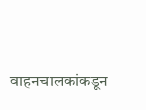वाहनचालकांकडून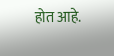होत आहे.